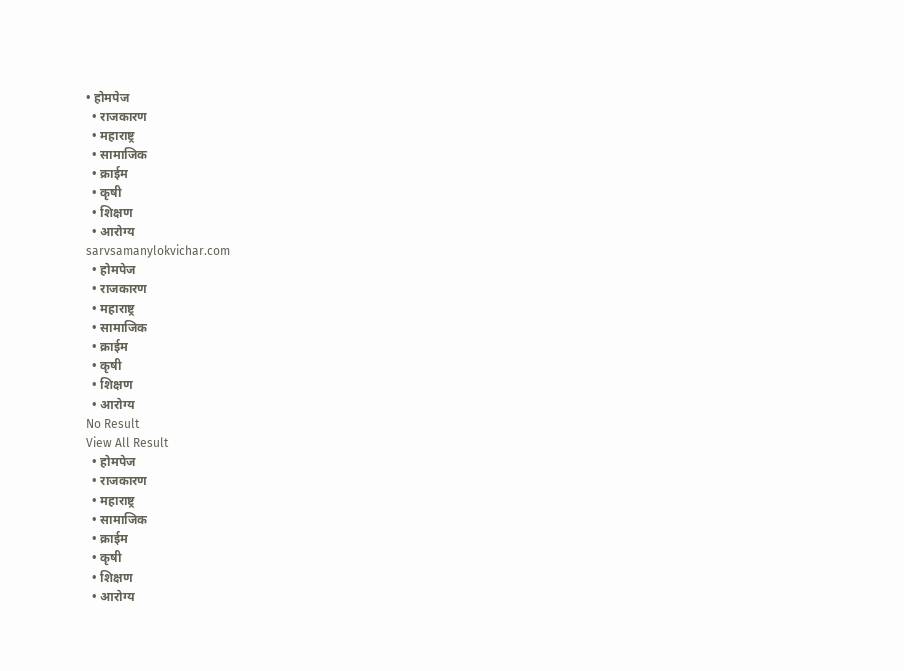• होमपेज
  • राजकारण
  • महाराष्ट्र
  • सामाजिक
  • क्राईम
  • कृषी
  • शिक्षण
  • आरोग्य
sarvsamanylokvichar.com
  • होमपेज
  • राजकारण
  • महाराष्ट्र
  • सामाजिक
  • क्राईम
  • कृषी
  • शिक्षण
  • आरोग्य
No Result
View All Result
  • होमपेज
  • राजकारण
  • महाराष्ट्र
  • सामाजिक
  • क्राईम
  • कृषी
  • शिक्षण
  • आरोग्य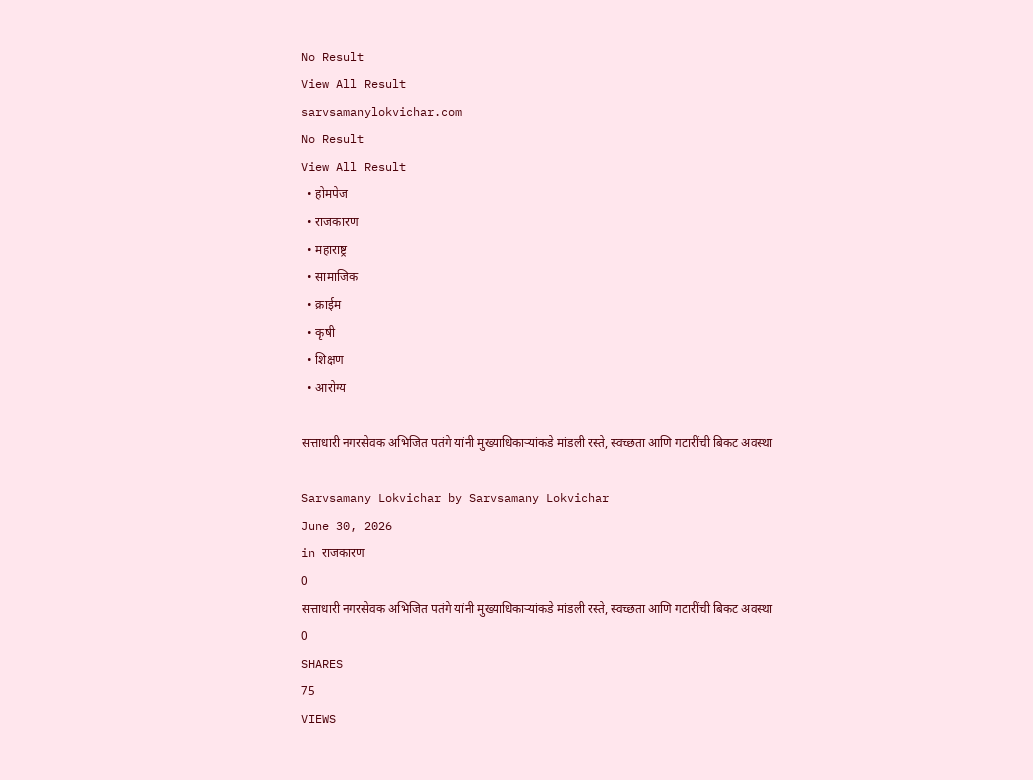No Result
View All Result
sarvsamanylokvichar.com
No Result
View All Result
  • होमपेज
  • राजकारण
  • महाराष्ट्र
  • सामाजिक
  • क्राईम
  • कृषी
  • शिक्षण
  • आरोग्य

सत्ताधारी नगरसेवक अभिजित पतंगे यांनी मुख्याधिकाऱ्यांकडे मांडली रस्ते, स्वच्छता आणि गटारींची बिकट अवस्था

Sarvsamany Lokvichar by Sarvsamany Lokvichar
June 30, 2026
in राजकारण
0
सत्ताधारी नगरसेवक अभिजित पतंगे यांनी मुख्याधिकाऱ्यांकडे मांडली रस्ते, स्वच्छता आणि गटारींची बिकट अवस्था
0
SHARES
75
VIEWS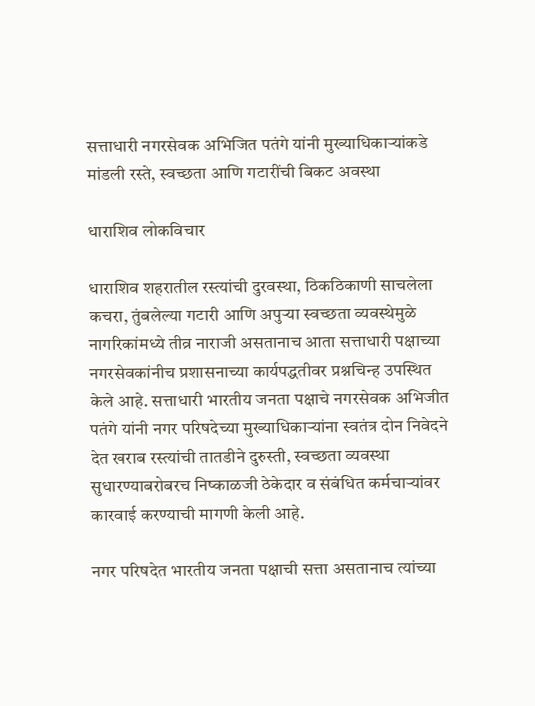सत्ताधारी नगरसेवक अभिजित पतंगे यांनी मुख्याधिकाऱ्यांकडे मांडली रस्ते, स्वच्छता आणि गटारींची बिकट अवस्था

धाराशिव लोकविचार

धाराशिव शहरातील रस्त्यांची दुरवस्था, ठिकठिकाणी साचलेला कचरा, तुंबलेल्या गटारी आणि अपुऱ्या स्वच्छता व्यवस्थेमुळे नागरिकांमध्ये तीव्र नाराजी असतानाच आता सत्ताधारी पक्षाच्या नगरसेवकांनीच प्रशासनाच्या कार्यपद्धतीवर प्रश्नचिन्ह उपस्थित केले आहे. सत्ताधारी भारतीय जनता पक्षाचे नगरसेवक अभिजीत पतंगे यांनी नगर परिषदेच्या मुख्याधिकाऱ्यांना स्वतंत्र दोन निवेदने देत खराब रस्त्यांची तातडीने दुरुस्ती, स्वच्छता व्यवस्था सुधारण्याबरोबरच निष्काळजी ठेकेदार व संबंधित कर्मचाऱ्यांवर कारवाई करण्याची मागणी केली आहे.

नगर परिषदेत भारतीय जनता पक्षाची सत्ता असतानाच त्यांच्या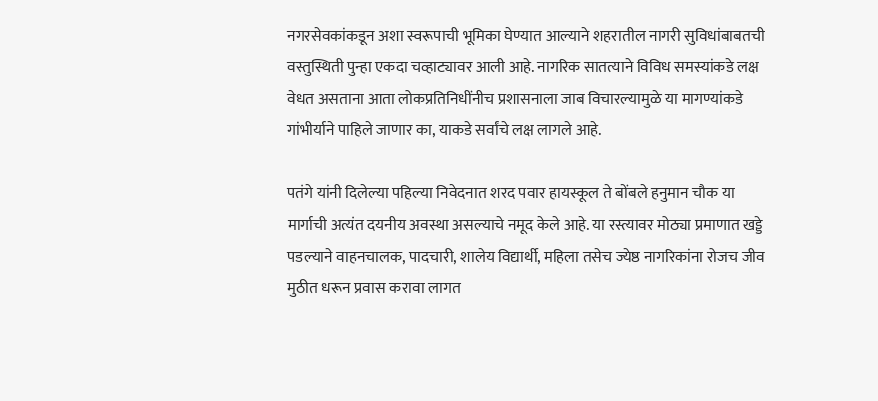नगरसेवकांकडून अशा स्वरूपाची भूमिका घेण्यात आल्याने शहरातील नागरी सुविधांबाबतची वस्तुस्थिती पुन्हा एकदा चव्हाट्यावर आली आहे. नागरिक सातत्याने विविध समस्यांकडे लक्ष वेधत असताना आता लोकप्रतिनिधींनीच प्रशासनाला जाब विचारल्यामुळे या मागण्यांकडे गांभीर्याने पाहिले जाणार का, याकडे सर्वांचे लक्ष लागले आहे.

पतंगे यांनी दिलेल्या पहिल्या निवेदनात शरद पवार हायस्कूल ते बोंबले हनुमान चौक या मार्गाची अत्यंत दयनीय अवस्था असल्याचे नमूद केले आहे. या रस्त्यावर मोठ्या प्रमाणात खड्डे पडल्याने वाहनचालक, पादचारी, शालेय विद्यार्थी, महिला तसेच ज्येष्ठ नागरिकांना रोजच जीव मुठीत धरून प्रवास करावा लागत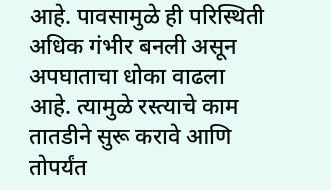आहे. पावसामुळे ही परिस्थिती अधिक गंभीर बनली असून अपघाताचा धोका वाढला आहे. त्यामुळे रस्त्याचे काम तातडीने सुरू करावे आणि तोपर्यंत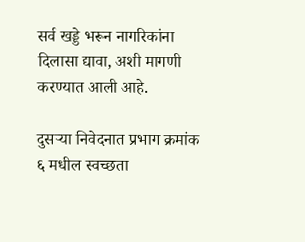सर्व खड्डे भरून नागरिकांना दिलासा द्यावा, अशी मागणी करण्यात आली आहे.

दुसऱ्या निवेदनात प्रभाग क्रमांक ६ मधील स्वच्छता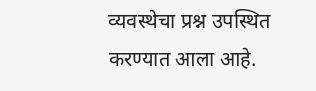व्यवस्थेचा प्रश्न उपस्थित करण्यात आला आहे.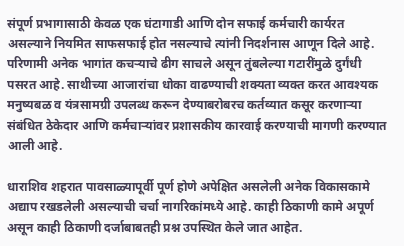संपूर्ण प्रभागासाठी केवळ एक घंटागाडी आणि दोन सफाई कर्मचारी कार्यरत असल्याने नियमित साफसफाई होत नसल्याचे त्यांनी निदर्शनास आणून दिले आहे. परिणामी अनेक भागांत कचऱ्याचे ढीग साचले असून तुंबलेल्या गटारींमुळे दुर्गंधी पसरत आहे. साथीच्या आजारांचा धोका वाढण्याची शक्यता व्यक्त करत आवश्यक मनुष्यबळ व यंत्रसामग्री उपलब्ध करून देण्याबरोबरच कर्तव्यात कसूर करणाऱ्या संबंधित ठेकेदार आणि कर्मचाऱ्यांवर प्रशासकीय कारवाई करण्याची मागणी करण्यात आली आहे.

धाराशिव शहरात पावसाळ्यापूर्वी पूर्ण होणे अपेक्षित असलेली अनेक विकासकामे अद्याप रखडलेली असल्याची चर्चा नागरिकांमध्ये आहे. काही ठिकाणी कामे अपूर्ण असून काही ठिकाणी दर्जाबाबतही प्रश्न उपस्थित केले जात आहेत.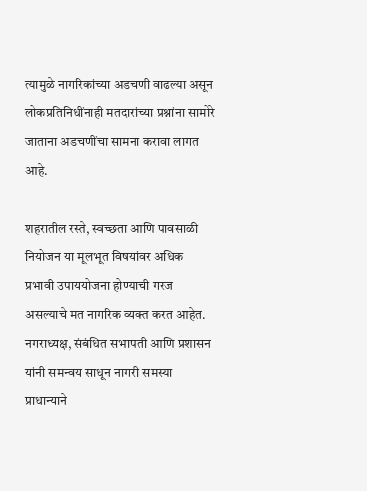त्यामुळे नागरिकांच्या अडचणी वाढल्या असून लोकप्रतिनिधींनाही मतदारांच्या प्रश्नांना सामोरे जाताना अडचणींचा सामना करावा लागत आहे.

शहरातील रस्ते, स्वच्छता आणि पावसाळी नियोजन या मूलभूत विषयांवर अधिक प्रभावी उपाययोजना होण्याची गरज असल्याचे मत नागरिक व्यक्त करत आहेत. नगराध्यक्ष, संबंधित सभापती आणि प्रशासन यांनी समन्वय साधून नागरी समस्या प्राधान्याने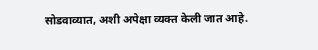सोडवाव्यात, अशी अपेक्षा व्यक्त केली जात आहे.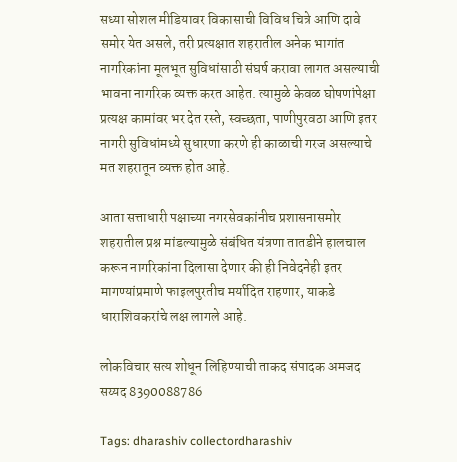सध्या सोशल मीडियावर विकासाची विविध चित्रे आणि दावे समोर येत असले, तरी प्रत्यक्षात शहरातील अनेक भागांत नागरिकांना मूलभूत सुविधांसाठी संघर्ष करावा लागत असल्याची भावना नागरिक व्यक्त करत आहेत. त्यामुळे केवळ घोषणांपेक्षा प्रत्यक्ष कामांवर भर देत रस्ते, स्वच्छता, पाणीपुरवठा आणि इतर नागरी सुविधांमध्ये सुधारणा करणे ही काळाची गरज असल्याचे मत शहरातून व्यक्त होत आहे.

आता सत्ताधारी पक्षाच्या नगरसेवकांनीच प्रशासनासमोर शहरातील प्रश्न मांडल्यामुळे संबंधित यंत्रणा तातडीने हालचाल करून नागरिकांना दिलासा देणार की ही निवेदनेही इतर मागण्यांप्रमाणे फाइलपुरतीच मर्यादित राहणार, याकडे धाराशिवकरांचे लक्ष लागले आहे.

लोकविचार सत्य शोधून लिहिण्याची ताकद संपादक अमजद सय्यद 8390088786

Tags: dharashiv collectordharashiv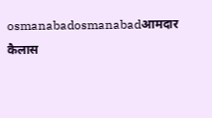osmanabadosmanabadआमदार कैलास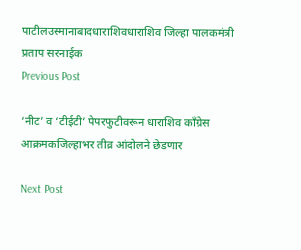पाटीलउस्मानाबादधाराशिवधाराशिव जिल्हा पालकमंत्री प्रताप सरनाईक
Previous Post

‘नीट’ व ‘टीईटी’ पेपरफुटीवरून धाराशिव काँग्रेस आक्रमकजिल्हाभर तीव्र आंदोलने छेडणार

Next Post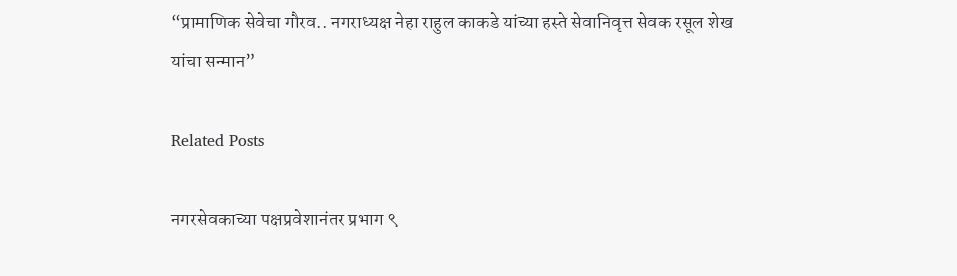“प्रामाणिक सेवेचा गौरव.. नगराध्यक्ष नेहा राहुल काकडे यांच्या हस्ते सेवानिवृत्त सेवक रसूल शेख यांचा सन्मान”

Related Posts

नगरसेवकाच्या पक्षप्रवेशानंतर प्रभाग ९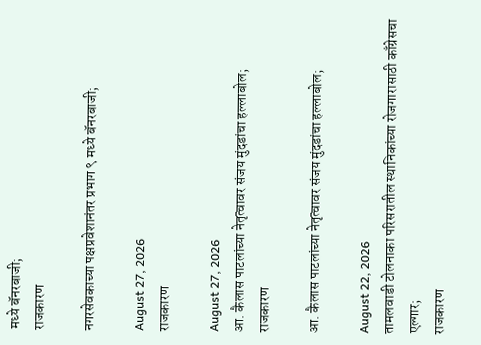मध्ये बॅनरबाजी;
राजकारण

नगरसेवकाच्या पक्षप्रवेशानंतर प्रभाग ९ मध्ये बॅनरबाजी;

August 27, 2026
राजकारण

August 27, 2026
आ. कैलास पाटलांच्या नेतृत्वावर संजय मुंदडांचा हल्लाबोल;
राजकारण

आ. कैलास पाटलांच्या नेतृत्वावर संजय मुंदडांचा हल्लाबोल;

August 22, 2026
तामलवाडी टोलनाका परिसरातील स्थानिकांच्या रोजगारासाठी काँग्रेसचा एल्गार;
राजकारण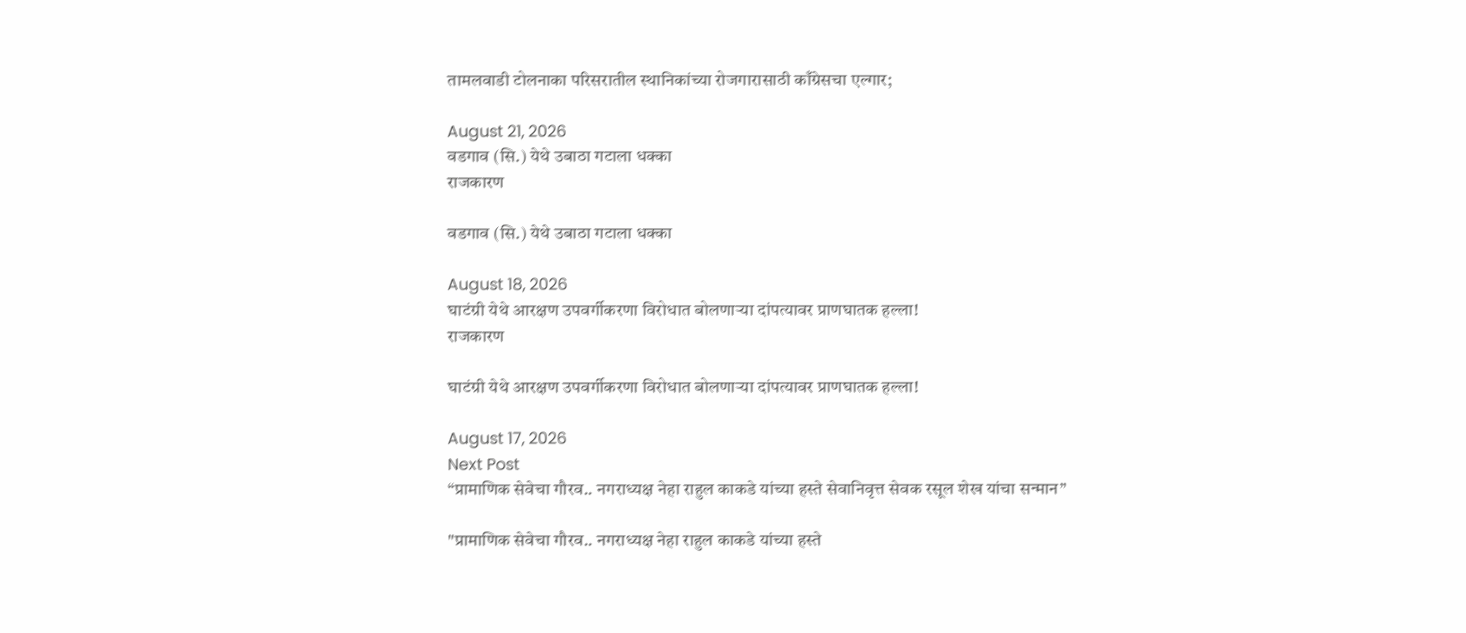तामलवाडी टोलनाका परिसरातील स्थानिकांच्या रोजगारासाठी काँग्रेसचा एल्गार;

August 21, 2026
वडगाव (सि.) येथे उबाठा गटाला धक्का
राजकारण

वडगाव (सि.) येथे उबाठा गटाला धक्का

August 18, 2026
घाटंग्री येथे आरक्षण उपवर्गीकरणा विरोधात बोलणाऱ्या दांपत्यावर प्राणघातक हल्ला!
राजकारण

घाटंग्री येथे आरक्षण उपवर्गीकरणा विरोधात बोलणाऱ्या दांपत्यावर प्राणघातक हल्ला!

August 17, 2026
Next Post
“प्रामाणिक सेवेचा गौरव.. नगराध्यक्ष नेहा राहुल काकडे यांच्या हस्ते सेवानिवृत्त सेवक रसूल शेख यांचा सन्मान”

"प्रामाणिक सेवेचा गौरव.. नगराध्यक्ष नेहा राहुल काकडे यांच्या हस्ते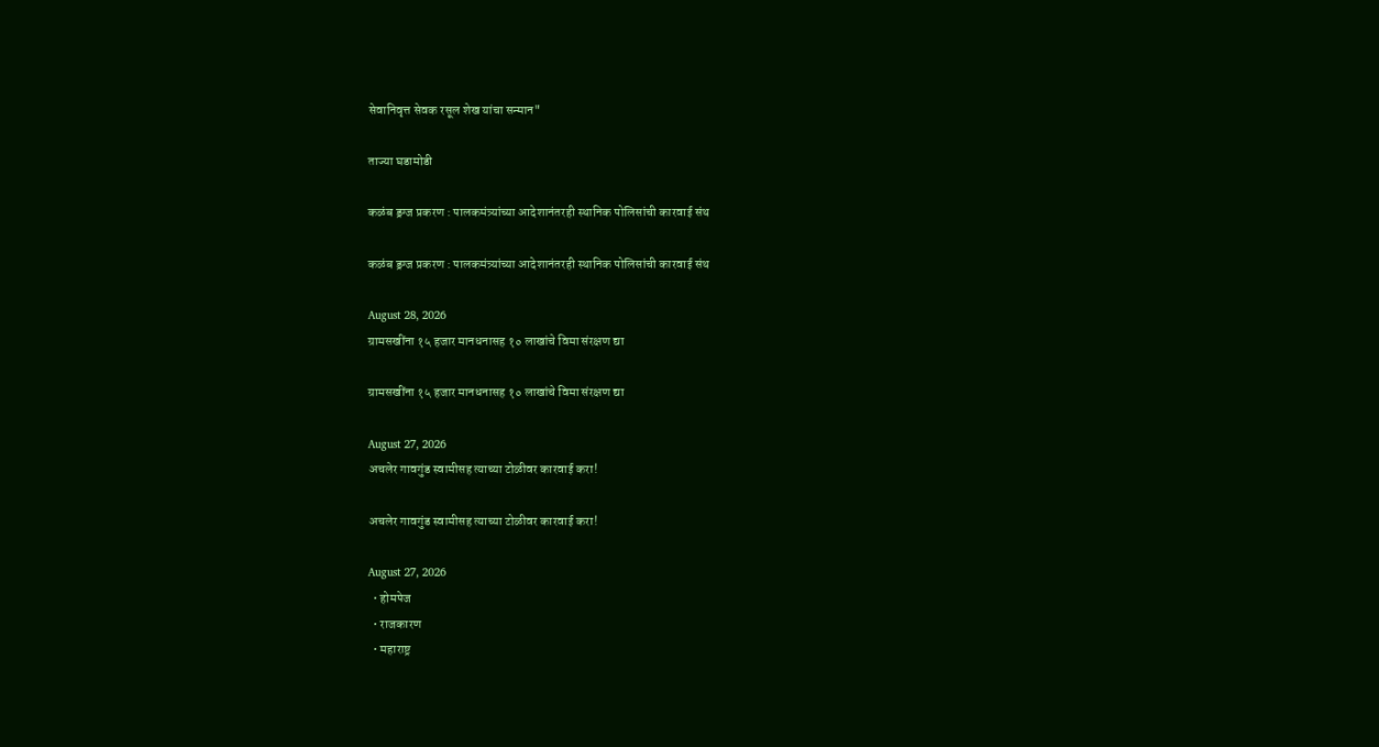सेवानिवृत्त सेवक रसूल शेख यांचा सन्मान"

ताज्या घडामोडी

कळंब ड्रग्ज प्रकरण : पालकमंत्र्यांच्या आदेशानंतरही स्थानिक पोलिसांची कारवाई संथ

कळंब ड्रग्ज प्रकरण : पालकमंत्र्यांच्या आदेशानंतरही स्थानिक पोलिसांची कारवाई संथ

August 28, 2026
ग्रामसखींना १५ हजार मानधनासह १० लाखांचे विमा संरक्षण द्या

ग्रामसखींना १५ हजार मानधनासह १० लाखांचे विमा संरक्षण द्या

August 27, 2026
अचलेर गावगुंड स्वामीसह त्याच्या टोळीवर कारवाई करा!

अचलेर गावगुंड स्वामीसह त्याच्या टोळीवर कारवाई करा!

August 27, 2026
  • होमपेज
  • राजकारण
  • महाराष्ट्र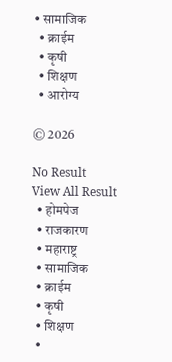• सामाजिक
  • क्राईम
  • कृषी
  • शिक्षण
  • आरोग्य

© 2026

No Result
View All Result
  • होमपेज
  • राजकारण
  • महाराष्ट्र
  • सामाजिक
  • क्राईम
  • कृषी
  • शिक्षण
  •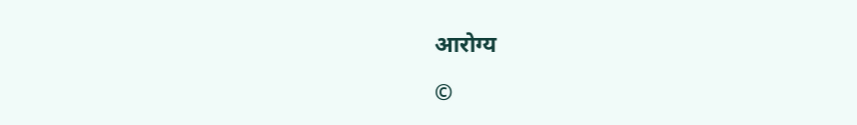आरोग्य

©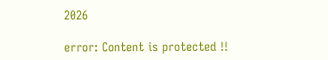2026

error: Content is protected !!